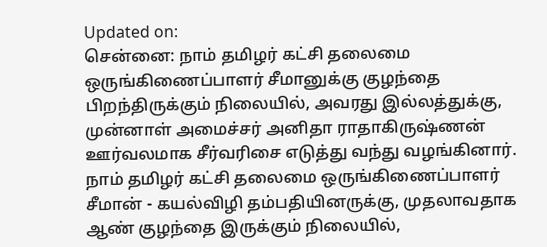Updated on:
சென்னை: நாம் தமிழர் கட்சி தலைமை ஒருங்கிணைப்பாளர் சீமானுக்கு குழந்தை பிறந்திருக்கும் நிலையில், அவரது இல்லத்துக்கு, முன்னாள் அமைச்சர் அனிதா ராதாகிருஷ்ணன் ஊர்வலமாக சீர்வரிசை எடுத்து வந்து வழங்கினார்.
நாம் தமிழர் கட்சி தலைமை ஒருங்கிணைப்பாளர் சீமான் - கயல்விழி தம்பதியினருக்கு, முதலாவதாக ஆண் குழந்தை இருக்கும் நிலையில்,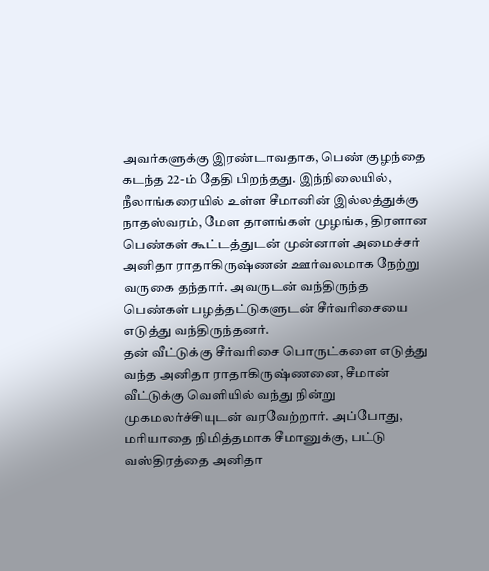அவர்களுக்கு இரண்டாவதாக, பெண் குழந்தை கடந்த 22-ம் தேதி பிறந்தது. இந்நிலையில், நீலாங்கரையில் உள்ள சீமானின் இல்லத்துக்கு நாதஸ்வரம், மேள தாளங்கள் முழங்க, திரளான பெண்கள் கூட்டத்துடன் முன்னாள் அமைச்சர் அனிதா ராதாகிருஷ்ணன் ஊர்வலமாக நேற்று வருகை தந்தார். அவருடன் வந்திருந்த பெண்கள் பழத்தட்டுகளுடன் சீர்வரிசையை எடுத்து வந்திருந்தனர்.
தன் வீட்டுக்கு சீர்வரிசை பொருட்களை எடுத்து வந்த அனிதா ராதாகிருஷ்ணனை, சீமான் வீட்டுக்கு வெளியில் வந்து நின்று முகமலர்ச்சியுடன் வரவேற்றார். அப்போது, மரியாதை நிமித்தமாக சீமானுக்கு, பட்டு வஸ்திரத்தை அனிதா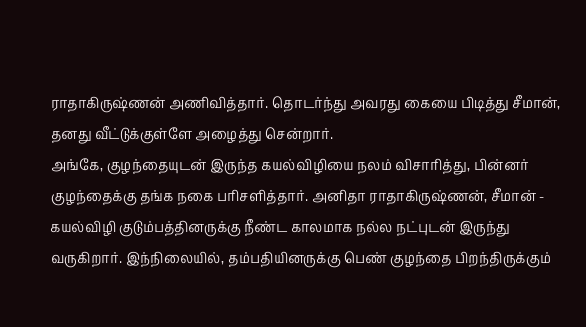ராதாகிருஷ்ணன் அணிவித்தார். தொடர்ந்து அவரது கையை பிடித்து சீமான், தனது வீட்டுக்குள்ளே அழைத்து சென்றார்.
அங்கே, குழந்தையுடன் இருந்த கயல்விழியை நலம் விசாரித்து, பின்னர் குழந்தைக்கு தங்க நகை பரிசளித்தார். அனிதா ராதாகிருஷ்ணன், சீமான் - கயல்விழி குடும்பத்தினருக்கு நீண்ட காலமாக நல்ல நட்புடன் இருந்து வருகிறார். இந்நிலையில், தம்பதியினருக்கு பெண் குழந்தை பிறந்திருக்கும்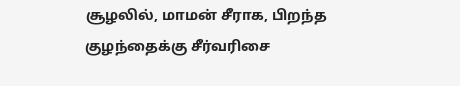சூழலில், மாமன் சீராக, பிறந்த குழந்தைக்கு சீர்வரிசை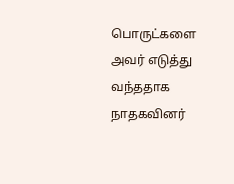பொருட்களை அவர் எடுத்து வந்ததாக நாதகவினர்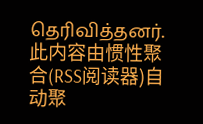தெரிவித்தனர்.
此内容由惯性聚合(RSS阅读器)自动聚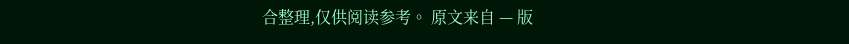合整理,仅供阅读参考。 原文来自 — 版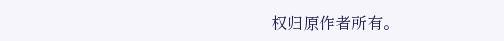权归原作者所有。